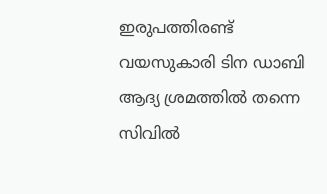ഇരുപത്തിരണ്ട് വയസുകാരി ടിന ഡാബി ആദ്യ ശ്രമത്തില്‍ തന്നെ സിവില്‍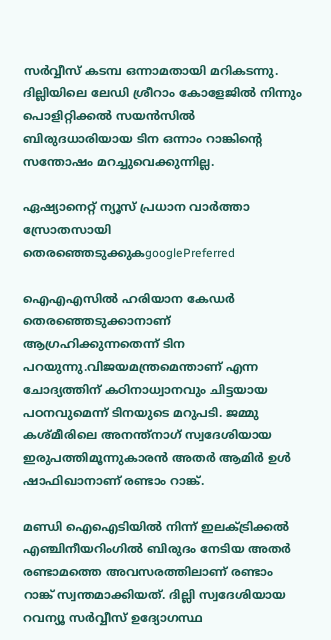സര്‍വ്വീസ് കടമ്പ ഒന്നാമതായി മറികടന്നു. ദില്ലിയിലെ ലേഡി ശ്രീറാം കോളേജില്‍ നിന്നും പൊളിറ്റിക്കല്‍ സയന്‍സില്‍ ബിരുദധാരിയായ ടിന ഒന്നാം റാങ്കിന്റെ സന്തോഷം മറച്ചുവെക്കുന്നില്ല.

ഏഷ്യാനെറ്റ് ന്യൂസ് പ്രധാന വാർത്താ സ്രോതസായി തെരഞ്ഞെടുക്കുകgooglePreferred

ഐഎഎസില്‍ ഹരിയാന കേഡര്‍ തെരഞ്ഞെടുക്കാനാണ് ആഗ്രഹിക്കുന്നതെന്ന് ടിന പറയുന്നു.വിജയമന്ത്രമെന്താണ് എന്ന ചോദ്യത്തിന് കഠിനാധ്വാനവും ചിട്ടയായ പഠനവുമെന്ന് ടിനയുടെ മറുപടി. ജമ്മു കശ്മീരിലെ അനന്ത്‌നാഗ് സ്വദേശിയായ ഇരുപത്തിമൂന്നുകാരന്‍ അതര്‍ ആമിര്‍ ഉള്‍ ഷാഫിഖാനാണ് രണ്ടാം റാങ്ക്.

മണ്ഡി ഐഐടിയില്‍ നിന്ന് ഇലക്ട്രിക്കല്‍ എഞ്ചിനീയറിംഗില്‍ ബിരുദം നേടിയ അതര്‍ രണ്ടാമത്തെ അവസരത്തിലാണ് രണ്ടാം റാങ്ക് സ്വന്തമാക്കിയത്. ദില്ലി സ്വദേശിയായ റവന്യൂ സര്‍വ്വീസ് ഉദ്യോഗസ്ഥ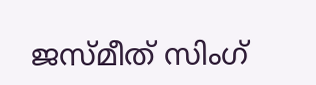ജസ്മീത് സിംഗ്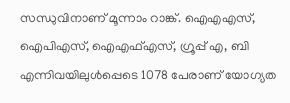സന്ധുവിനാണ് മൂന്നാം റാങ്ക്. ഐഎഎസ്, ഐപിഎസ്, ഐഎഫ്എസ്, ഗ്രൂപ്പ് എ, ബി എന്നിവയിലുള്‍പ്പെടെ 1078 പേരാണ് യോഗ്യത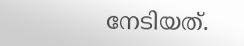നേടിയത്.